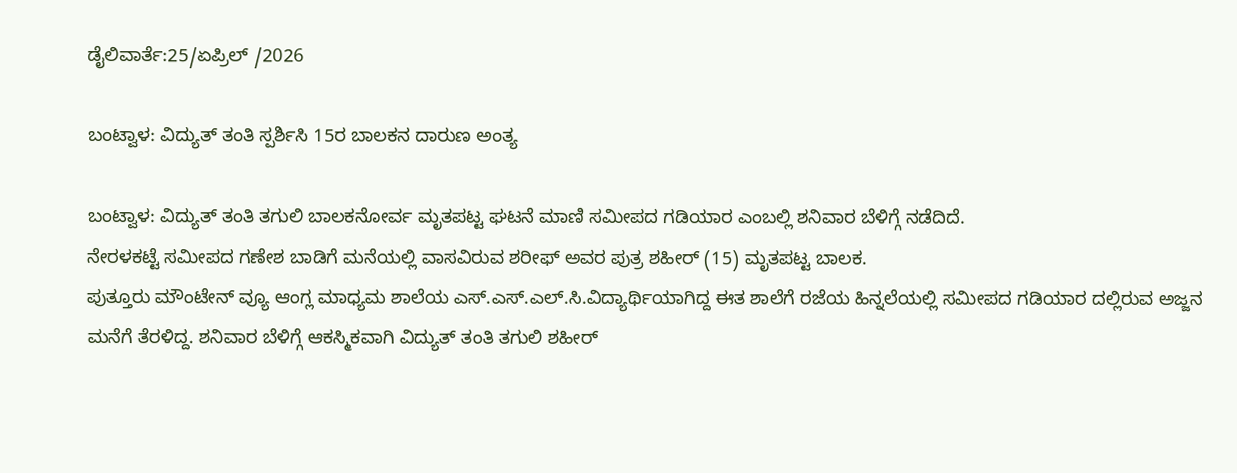ಡೈಲಿವಾರ್ತೆ:25/ಏಪ್ರಿಲ್ /2026

ಬಂಟ್ವಾಳ: ವಿದ್ಯುತ್ ತಂತಿ ಸ್ಪರ್ಶಿಸಿ 15ರ ಬಾಲಕನ ದಾರುಣ ಅಂತ್ಯ

ಬಂಟ್ವಾಳ: ವಿದ್ಯುತ್ ತಂತಿ ತಗುಲಿ ಬಾಲಕನೋರ್ವ ಮೃತಪಟ್ಟ ಘಟನೆ ಮಾಣಿ ಸಮೀಪದ ಗಡಿಯಾರ ಎಂಬಲ್ಲಿ ಶನಿವಾರ ಬೆಳಿಗ್ಗೆ ನಡೆದಿದೆ.
ನೇರಳಕಟ್ಟೆ ಸಮೀಪದ ಗಣೇಶ ಬಾಡಿಗೆ ಮನೆಯಲ್ಲಿ ವಾಸವಿರುವ ಶರೀಫ್ ಅವರ ಪುತ್ರ ಶಹೀರ್ (15) ಮೃತಪಟ್ಟ ಬಾಲಕ.
ಪುತ್ತೂರು ಮೌಂಟೇನ್ ವ್ಯೂ ಆಂಗ್ಲ ಮಾಧ್ಯಮ ಶಾಲೆಯ ಎಸ್.ಎಸ್.ಎಲ್.ಸಿ.ವಿದ್ಯಾರ್ಥಿಯಾಗಿದ್ದ ಈತ ಶಾಲೆಗೆ ರಜೆಯ ಹಿನ್ನಲೆಯಲ್ಲಿ ಸಮೀಪದ ಗಡಿಯಾರ ದಲ್ಲಿರುವ ಅಜ್ಜನ ಮನೆಗೆ ತೆರಳಿದ್ದ. ಶನಿವಾರ ಬೆಳಿಗ್ಗೆ ಆಕಸ್ಮಿಕವಾಗಿ ವಿದ್ಯುತ್ ತಂತಿ ತಗುಲಿ ಶಹೀರ್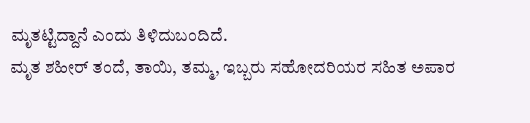ಮೃತಟ್ಟಿದ್ದಾನೆ ಎಂದು ತಿಳಿದುಬಂದಿದೆ.
ಮೃತ ಶಹೀರ್ ತಂದೆ, ತಾಯಿ, ತಮ್ಮ, ಇಬ್ಬರು ಸಹೋದರಿಯರ ಸಹಿತ ಅಪಾರ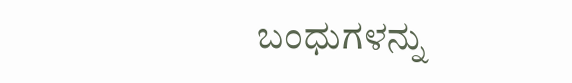ಬಂಧುಗಳನ್ನು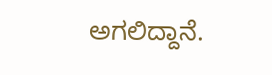ಅಗಲಿದ್ದಾನೆ.